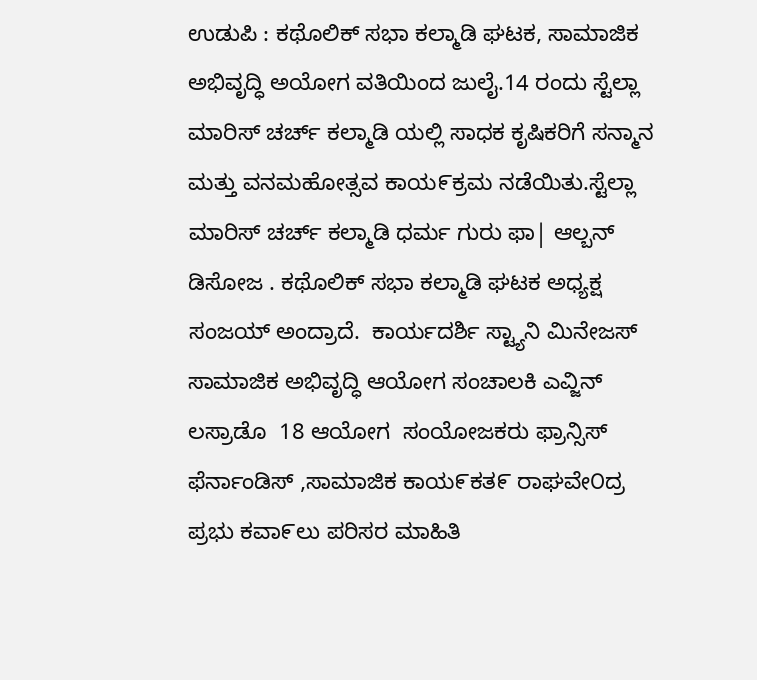ಉಡುಪಿ : ಕಥೊಲಿಕ್ ಸಭಾ ಕಲ್ಮಾಡಿ ಘಟಕ, ಸಾಮಾಜಿಕ ಅಭಿವೃದ್ಧಿ ಅಯೋಗ ವತಿಯಿಂದ ಜುಲೈ.14 ರಂದು ಸ್ಟೆಲ್ಲಾ ಮಾರಿಸ್ ಚರ್ಚ್ ಕಲ್ಮಾಡಿ ಯಲ್ಲಿ ಸಾಧಕ ಕೃಷಿಕರಿಗೆ ಸನ್ಮಾನ ಮತ್ತು ವನಮಹೋತ್ಸವ ಕಾಯ೯ಕ್ರಮ ನಡೆಯಿತು.ಸ್ಟೆಲ್ಲಾ ಮಾರಿಸ್ ಚರ್ಚ್ ಕಲ್ಮಾಡಿ ಧರ್ಮ ಗುರು ಫಾ| ಆಲ್ಬನ್ ಡಿಸೋಜ . ಕಥೊಲಿಕ್ ಸಭಾ ಕಲ್ಮಾಡಿ ಘಟಕ ಅಧ್ಯಕ್ಷ ಸಂಜಯ್ ಅಂದ್ರಾದೆ.  ಕಾರ್ಯದರ್ಶಿ ಸ್ಟ್ಯಾನಿ ಮಿನೇಜಸ್  ಸಾಮಾಜಿಕ ಅಭಿವೃದ್ಧಿ ಆಯೋಗ ಸಂಚಾಲಕಿ ಎವ್ಜಿನ್ ಲಸ್ರಾಡೊ  18 ಆಯೋಗ  ಸಂಯೋಜಕರು ಫ್ರಾನ್ಸಿಸ್ ಫೆರ್ನಾಂಡಿಸ್ ,ಸಾಮಾಜಿಕ ಕಾಯ೯ಕತ೯ ರಾಘವೇ೦ದ್ರ ಪ್ರಭು ಕವಾ೯ಲು ಪರಿಸರ ಮಾಹಿತಿ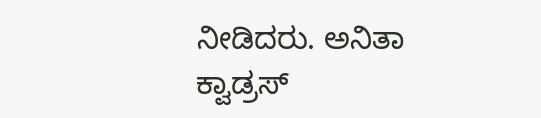ನೀಡಿದರು. ಅನಿತಾ ಕ್ವಾಡ್ರಸ್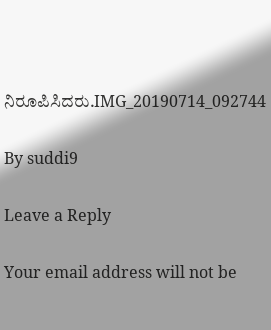ನಿರೂಪಿಸಿದರು.IMG_20190714_092744

By suddi9

Leave a Reply

Your email address will not be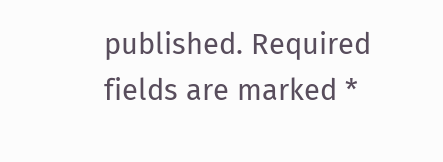published. Required fields are marked *